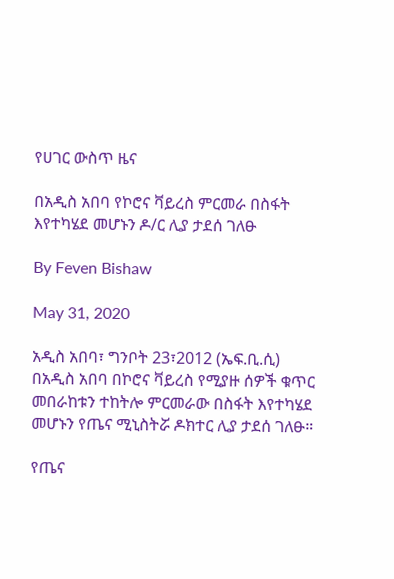የሀገር ውስጥ ዜና

በአዲስ አበባ የኮሮና ቫይረስ ምርመራ በስፋት እየተካሄደ መሆኑን ዶ/ር ሊያ ታደሰ ገለፁ

By Feven Bishaw

May 31, 2020

አዲስ አበባ፣ ግንቦት 23፣2012 (ኤፍ.ቢ.ሲ) በአዲስ አበባ በኮሮና ቫይረስ የሚያዙ ሰዎች ቁጥር መበራከቱን ተከትሎ ምርመራው በስፋት እየተካሄደ መሆኑን የጤና ሚኒስትሯ ዶክተር ሊያ ታደሰ ገለፁ።

የጤና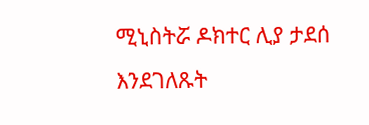ሚኒስትሯ ዶክተር ሊያ ታደሰ እንደገለጹት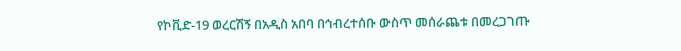የኮቪድ-19 ወረርሽኝ በአዲስ አበባ በኅብረተሰቡ ውስጥ መሰራጨቱ በመረጋገጡ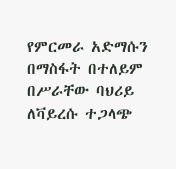የምርመራ አድማሱን በማስፋት በተለይም በሥራቸው ባህሪይ ለቫይረሱ ተጋላጭ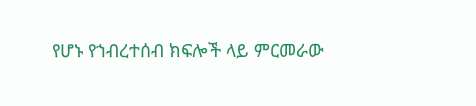የሆኑ የኀብረተሰብ ክፍሎች ላይ ምርመራው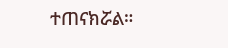ተጠናክሯል።